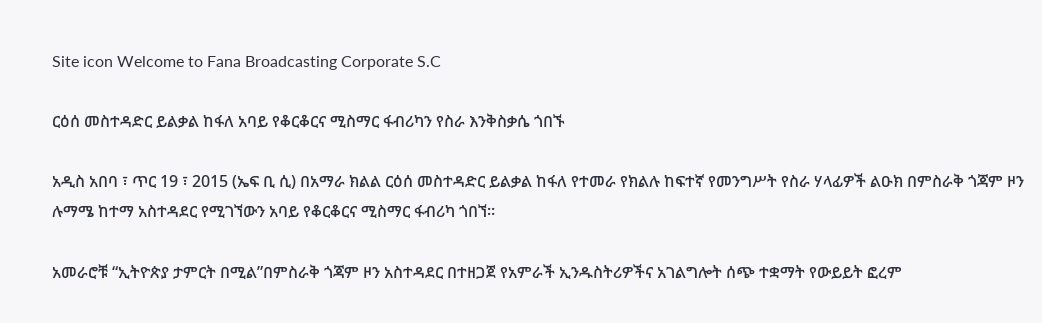Site icon Welcome to Fana Broadcasting Corporate S.C

ርዕሰ መስተዳድር ይልቃል ከፋለ አባይ የቆርቆርና ሚስማር ፋብሪካን የስራ እንቅስቃሴ ጎበኙ

አዲስ አበባ ፣ ጥር 19 ፣ 2015 (ኤፍ ቢ ሲ) በአማራ ክልል ርዕሰ መስተዳድር ይልቃል ከፋለ የተመራ የክልሉ ከፍተኛ የመንግሥት የስራ ሃላፊዎች ልዑክ በምስራቅ ጎጃም ዞን ሉማሜ ከተማ አስተዳደር የሚገኘውን አባይ የቆርቆርና ሚስማር ፋብሪካ ጎበኘ።

አመራሮቹ “ኢትዮጵያ ታምርት በሚል”በምስራቅ ጎጃም ዞን አስተዳደር በተዘጋጀ የአምራች ኢንዱስትሪዎችና አገልግሎት ሰጭ ተቋማት የውይይት ፎረም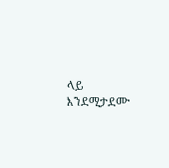ላይ እንደሚታደሙ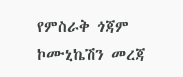የምስራቅ ጎጃም ኮሙኒኬሽን መረጃ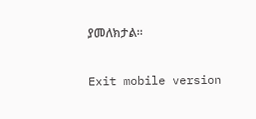ያመለክታል።

Exit mobile version